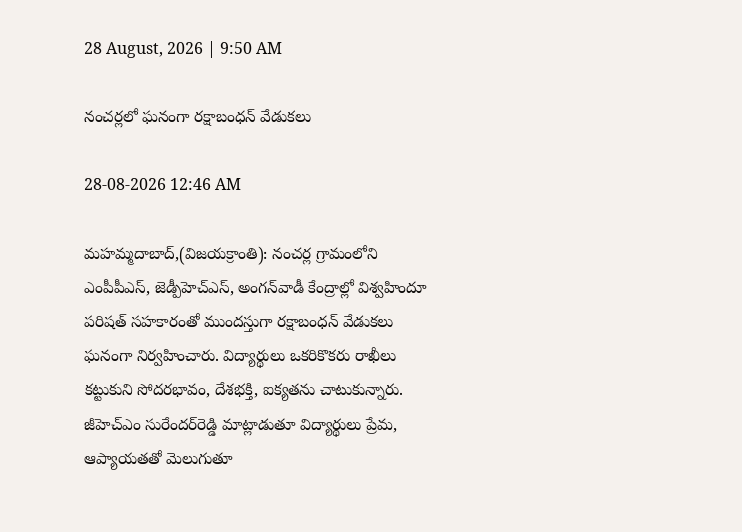28 August, 2026 | 9:50 AM

నంచర్లలో ఘనంగా రక్షాబంధన్ వేడుకలు

28-08-2026 12:46 AM

మహమ్మదాబాద్,(విజయక్రాంతి): నంచర్ల గ్రామంలోని ఎంపీపీఎస్, జెడ్పీహెచ్‌ఎస్, అంగన్‌వాడీ కేంద్రాల్లో విశ్వహిందూ పరిషత్ సహకారంతో ముందస్తుగా రక్షాబంధన్ వేడుకలు ఘనంగా నిర్వహించారు. విద్యార్థులు ఒకరికొకరు రాఖీలు కట్టుకుని సోదరభావం, దేశభక్తి, ఐక్యతను చాటుకున్నారు. జీహెచ్‌ఎం సురేందర్‌రెడ్డి మాట్లాడుతూ విద్యార్థులు ప్రేమ, ఆప్యాయతతో మెలుగుతూ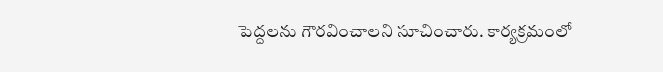పెద్దలను గౌరవించాలని సూచించారు. కార్యక్రమంలో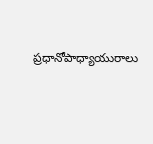ప్రధానోపాధ్యాయురాలు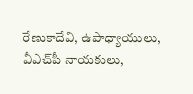రేణుకాదేవి, ఉపాధ్యాయులు, వీఎచ్‌పీ నాయకులు,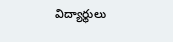విద్యార్థులు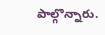పాల్గొన్నారు.